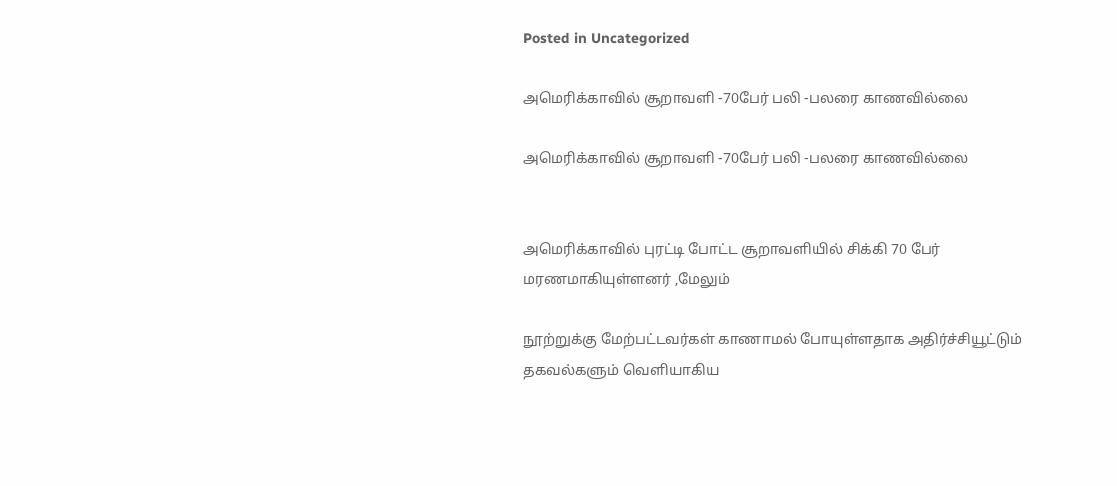Posted in Uncategorized

அமெரிக்காவில் சூறாவளி -70பேர் பலி -பலரை காணவில்லை

அமெரிக்காவில் சூறாவளி -70பேர் பலி -பலரை காணவில்லை


அமெரிக்காவில் புரட்டி போட்ட சூறாவளியில் சிக்கி 70 பேர் மரணமாகியுள்ளனர் ,மேலும்

நூற்றுக்கு மேற்பட்டவர்கள் காணாமல் போயுள்ளதாக அதிர்ச்சியூட்டும் தகவல்களும் வெளியாகிய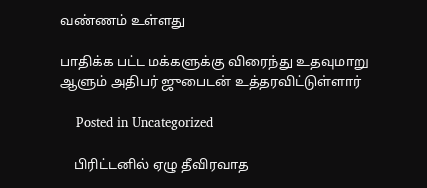வண்ணம் உள்ளது

பாதிக்க பட்ட மக்களுக்கு விரைந்து உதவுமாறு ஆளும் அதிபர் ஜுபைடன் உத்தரவிட்டுள்ளார்

    Posted in Uncategorized

    பிரிட்டனில் ஏழு தீவிரவாத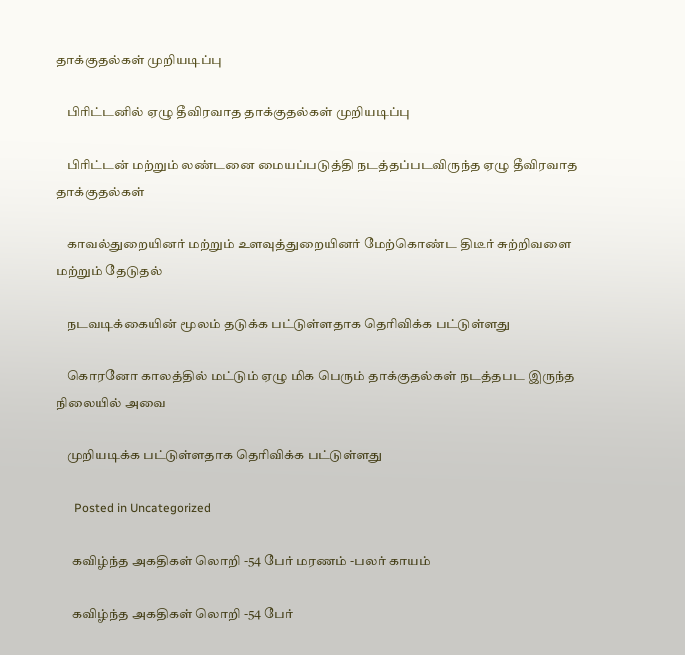தாக்குதல்கள் முறியடிப்பு

    பிரிட்டனில் ஏழு தீவிரவாத தாக்குதல்கள் முறியடிப்பு

    பிரிட்டன் மற்றும் லண்டனை மையப்படுத்தி நடத்தப்படவிருந்த ஏழு தீவிரவாத தாக்குதல்கள்

    காவல்துறையினர் மற்றும் உளவுத்துறையினர் மேற்கொண்ட திடீர் சுற்றிவளை மற்றும் தேடுதல்

    நடவடிக்கையின் மூலம் தடுக்க பட்டுள்ளதாக தெரிவிக்க பட்டுள்ளது

    கொரனோ காலத்தில் மட்டும் ஏழு மிக பெரும் தாக்குதல்கள் நடத்தபட இருந்த நிலையில் அவை

    முறியடிக்க பட்டுள்ளதாக தெரிவிக்க பட்டுள்ளது

      Posted in Uncategorized

      கவிழ்ந்த அகதிகள் லொறி -54 பேர் மரணம் -பலர் காயம்

      கவிழ்ந்த அகதிகள் லொறி -54 பேர்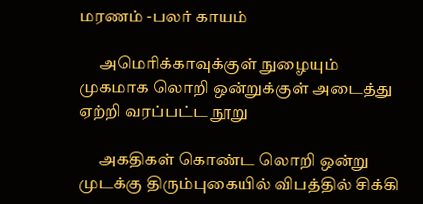மரணம் -பலர் காயம்

      அமெரிக்காவுக்குள் நுழையும் முகமாக லொறி ஒன்றுக்குள் அடைத்து ஏற்றி வரப்பட்ட நூறு

      அகதிகள் கொண்ட லொறி ஒன்று முடக்கு திரும்புகையில் விபத்தில் சிக்கி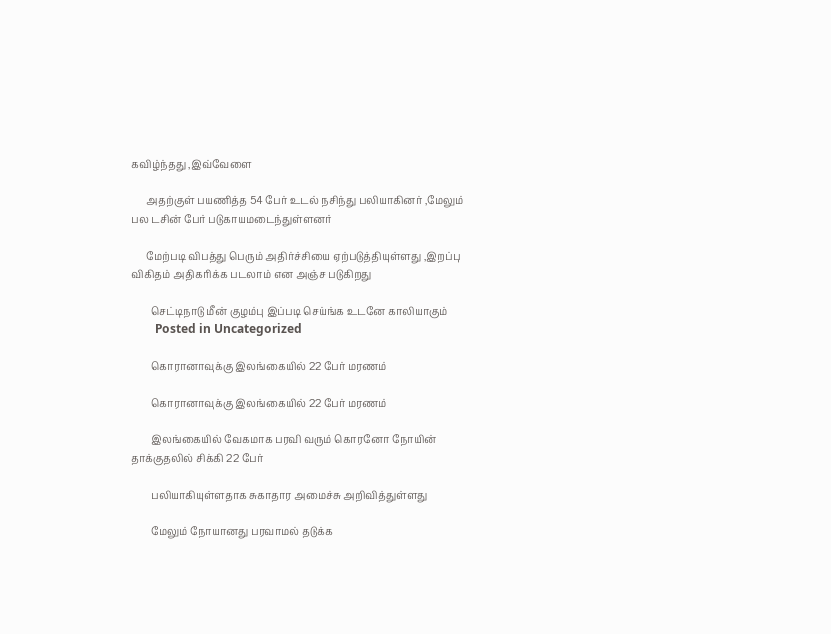கவிழ்ந்தது ,இவ்வேளை

      அதற்குள் பயணித்த 54 பேர் உடல் நசிந்து பலியாகினர் ,மேலும் பல டசின் பேர் படுகாயமடைந்துள்ளனர்

      மேற்படி விபத்து பெரும் அதிர்ச்சியை ஏற்படுத்தியுள்ளது ,இறப்பு விகிதம் அதிகரிக்க படலாம் என அஞ்ச படுகிறது

        செட்டிநாடு மீன் குழம்பு இப்படி செய்ங்க உடனே காலியாகும்
        Posted in Uncategorized

        கொரானாவுக்கு இலங்கையில் 22 பேர் மரணம்

        கொரானாவுக்கு இலங்கையில் 22 பேர் மரணம்

        இலங்கையில் வேகமாக பரவி வரும் கொரனோ நோயின் தாக்குதலில் சிக்கி 22 பேர்

        பலியாகியுள்ளதாக சுகாதார அமைச்சு அறிவித்துள்ளது

        மேலும் நோயானது பரவாமல் தடுக்க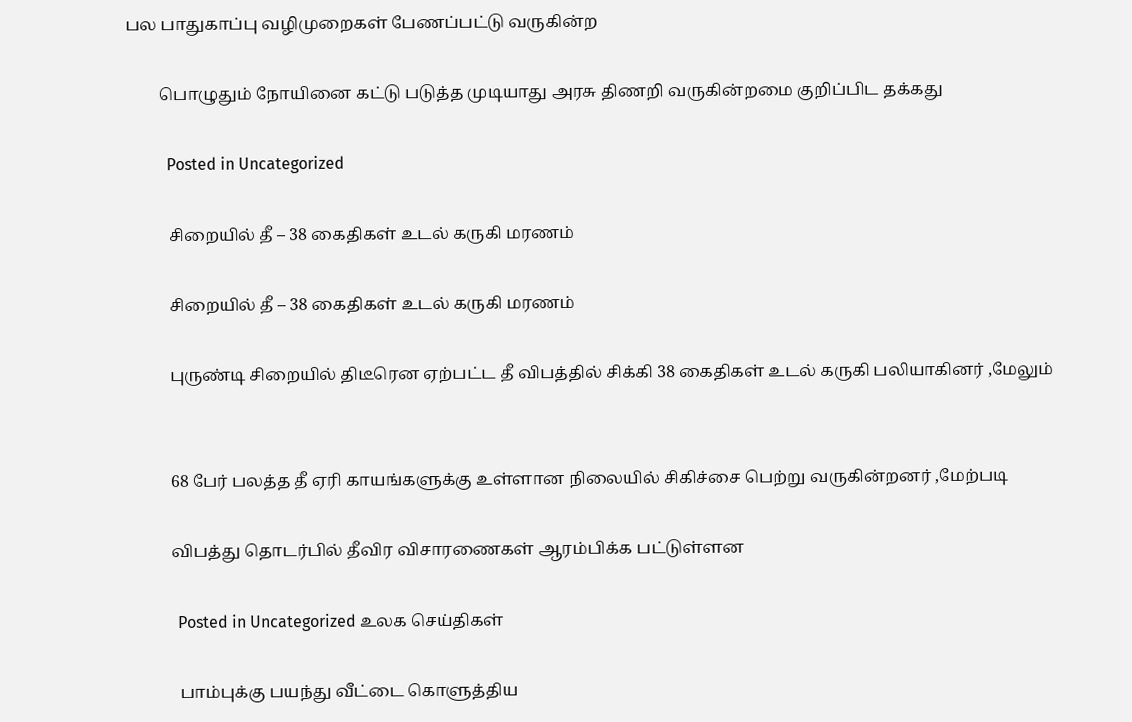பல பாதுகாப்பு வழிமுறைகள் பேணப்பட்டு வருகின்ற

        பொழுதும் நோயினை கட்டு படுத்த முடியாது அரசு திணறி வருகின்றமை குறிப்பிட தக்கது

          Posted in Uncategorized

          சிறையில் தீ – 38 கைதிகள் உடல் கருகி மரணம்

          சிறையில் தீ – 38 கைதிகள் உடல் கருகி மரணம்

          புருண்டி சிறையில் திடீரென ஏற்பட்ட தீ விபத்தில் சிக்கி 38 கைதிகள் உடல் கருகி பலியாகினர் ,மேலும்


          68 பேர் பலத்த தீ ஏரி காயங்களுக்கு உள்ளான நிலையில் சிகிச்சை பெற்று வருகின்றனர் ,மேற்படி

          விபத்து தொடர்பில் தீவிர விசாரணைகள் ஆரம்பிக்க பட்டுள்ளன

            Posted in Uncategorized உலக செய்திகள்

            பாம்புக்கு பயந்து வீட்டை கொளுத்திய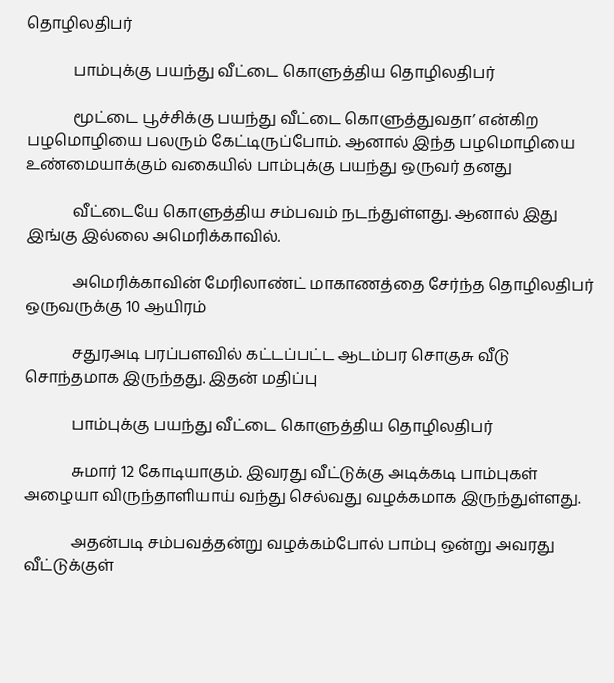தொழிலதிபர்

            பாம்புக்கு பயந்து வீட்டை கொளுத்திய தொழிலதிபர்

            மூட்டை பூச்சிக்கு பயந்து வீட்டை கொளுத்துவதா’ என்கிற பழமொழியை பலரும் கேட்டிருப்போம். ஆனால் இந்த பழமொழியை உண்மையாக்கும் வகையில் பாம்புக்கு பயந்து ஒருவர் தனது

            வீட்டையே கொளுத்திய சம்பவம் நடந்துள்ளது. ஆனால் இது இங்கு இல்லை அமெரிக்காவில்.

            அமெரிக்காவின் மேரிலாண்ட் மாகாணத்தை சேர்ந்த தொழிலதிபர் ஒருவருக்கு 10 ஆயிரம்

            சதுரஅடி பரப்பளவில் கட்டப்பட்ட ஆடம்பர சொகுசு வீடு சொந்தமாக இருந்தது. இதன் மதிப்பு

            பாம்புக்கு பயந்து வீட்டை கொளுத்திய தொழிலதிபர்

            சுமார் 12 கோடியாகும். இவரது வீட்டுக்கு அடிக்கடி பாம்புகள் அழையா விருந்தாளியாய் வந்து செல்வது வழக்கமாக இருந்துள்ளது.

            அதன்படி சம்பவத்தன்று வழக்கம்போல் பாம்பு ஒன்று அவரது வீட்டுக்குள்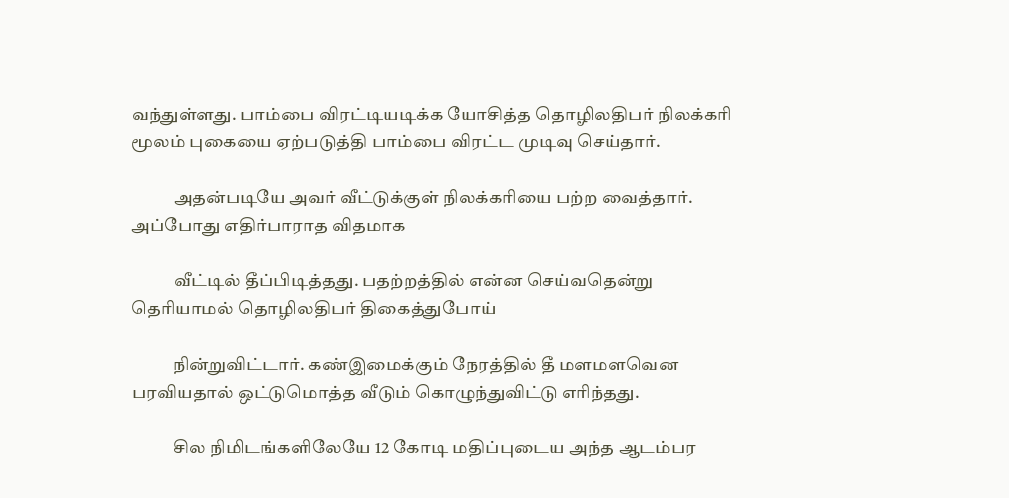வந்துள்ளது. பாம்பை விரட்டியடிக்க யோசித்த தொழிலதிபர் நிலக்கரி மூலம் புகையை ஏற்படுத்தி பாம்பை விரட்ட முடிவு செய்தார்.

            அதன்படியே அவர் வீட்டுக்குள் நிலக்கரியை பற்ற வைத்தார். அப்போது எதிர்பாராத விதமாக

            வீட்டில் தீப்பிடித்தது. பதற்றத்தில் என்ன செய்வதென்று தெரியாமல் தொழிலதிபர் திகைத்துபோய்

            நின்றுவிட்டார். கண்இமைக்கும் நேரத்தில் தீ மளமளவென பரவியதால் ஒட்டுமொத்த வீடும் கொழுந்துவிட்டு எரிந்தது.

            சில நிமிடங்களிலேயே 12 கோடி மதிப்புடைய அந்த ஆடம்பர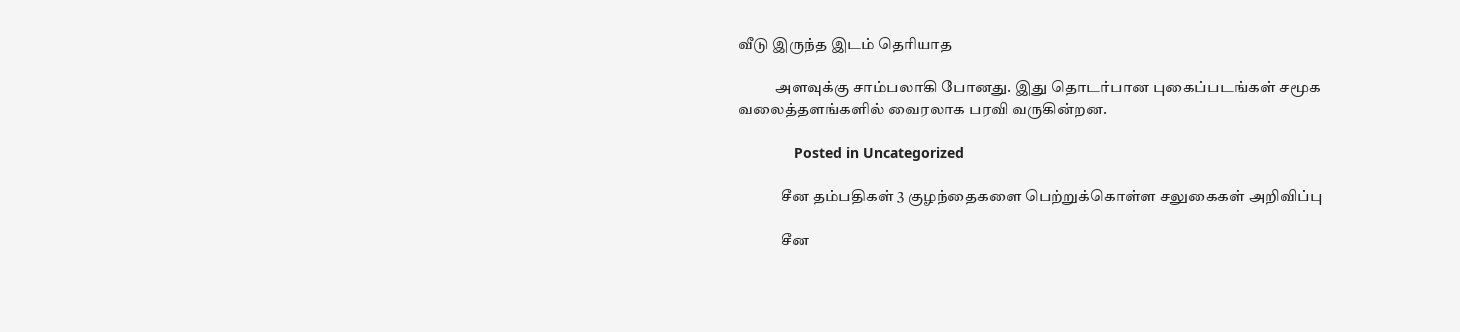வீடு இருந்த இடம் தெரியாத

            அளவுக்கு சாம்பலாகி போனது. இது தொடர்பான புகைப்படங்கள் சமூக வலைத்தளங்களில் வைரலாக பரவி வருகின்றன.

              Posted in Uncategorized

              சீன தம்பதிகள் 3 குழந்தைகளை பெற்றுக்கொள்ள சலுகைகள் அறிவிப்பு

              சீன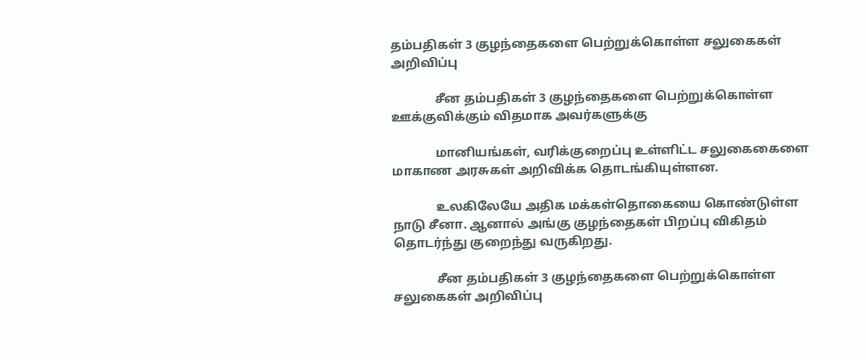தம்பதிகள் 3 குழந்தைகளை பெற்றுக்கொள்ள சலுகைகள் அறிவிப்பு

              சீன தம்பதிகள் 3 குழந்தைகளை பெற்றுக்கொள்ள ஊக்குவிக்கும் விதமாக அவர்களுக்கு

              மானியங்கள், வரிக்குறைப்பு உள்ளிட்ட சலுகைகைளை மாகாண அரசுகள் அறிவிக்க தொடங்கியுள்ளன.

              உலகிலேயே அதிக மக்கள்தொகையை கொண்டுள்ள நாடு சீனா. ஆனால் அங்கு குழந்தைகள் பிறப்பு விகிதம் தொடர்ந்து குறைந்து வருகிறது.

              சீன தம்பதிகள் 3 குழந்தைகளை பெற்றுக்கொள்ள சலுகைகள் அறிவிப்பு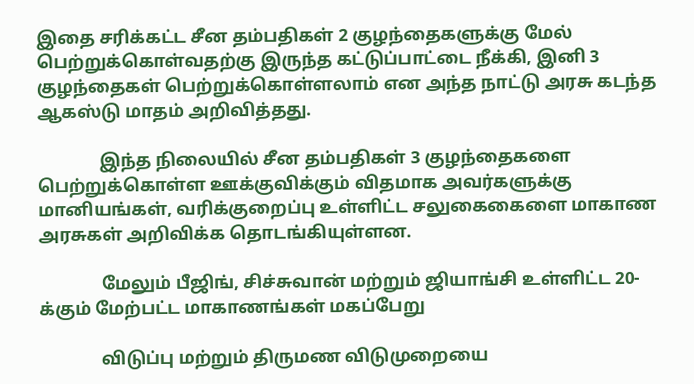இதை சரிக்கட்ட சீன தம்பதிகள் 2 குழந்தைகளுக்கு மேல் பெற்றுக்கொள்வதற்கு இருந்த கட்டுப்பாட்டை நீக்கி, இனி 3 குழந்தைகள் பெற்றுக்கொள்ளலாம் என அந்த நாட்டு அரசு கடந்த ஆகஸ்டு மாதம் அறிவித்தது.

              இந்த நிலையில் சீன தம்பதிகள் 3 குழந்தைகளை பெற்றுக்கொள்ள ஊக்குவிக்கும் விதமாக அவர்களுக்கு மானியங்கள், வரிக்குறைப்பு உள்ளிட்ட சலுகைகைளை மாகாண அரசுகள் அறிவிக்க தொடங்கியுள்ளன.

              மேலும் பீஜிங், சிச்சுவான் மற்றும் ஜியாங்சி உள்ளிட்ட 20-க்கும் மேற்பட்ட மாகாணங்கள் மகப்பேறு

              விடுப்பு மற்றும் திருமண விடுமுறையை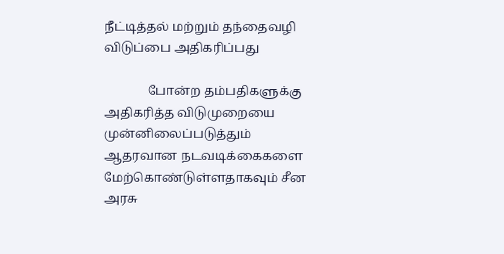நீட்டித்தல் மற்றும் தந்தைவழி விடுப்பை அதிகரிப்பது

              போன்ற தம்பதிகளுக்கு அதிகரித்த விடுமுறையை முன்னிலைப்படுத்தும் ஆதரவான நடவடிக்கைகளை மேற்கொண்டுள்ளதாகவும் சீன அரசு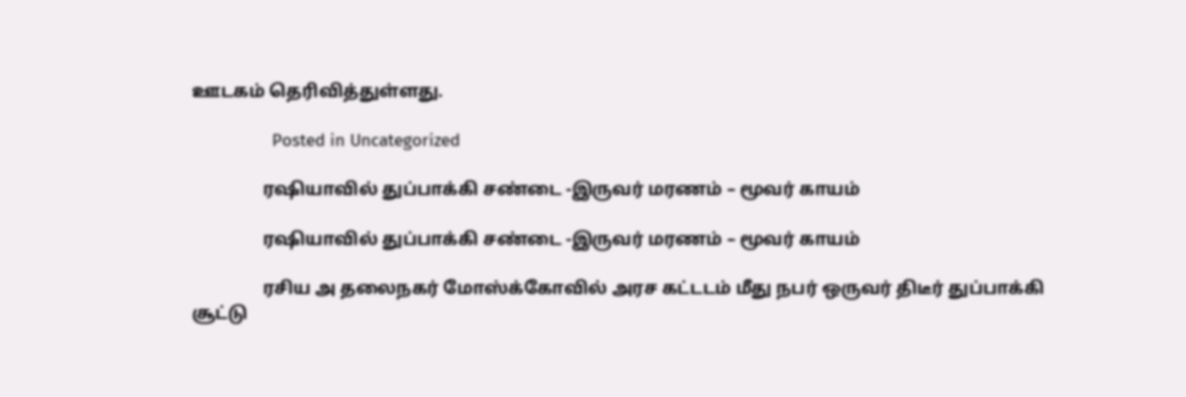ஊடகம் தெரிவித்துள்ளது.

                Posted in Uncategorized

                ரஷியாவில் துப்பாக்கி சண்டை -இருவர் மரணம் – மூவர் காயம்

                ரஷியாவில் துப்பாக்கி சண்டை -இருவர் மரணம் – மூவர் காயம்

                ரசிய அ தலைநகர் மோஸ்க்கோவில் அரச கட்டடம் மீது நபர் ஒருவர் திடீர் துப்பாக்கி சூட்டு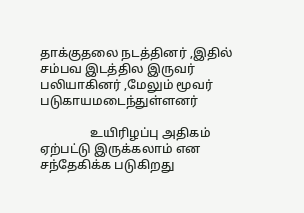தாக்குதலை நடத்தினர் ,இதில் சம்பவ இடத்தில இருவர் பலியாகினர் ,மேலும் மூவர் படுகாயமடைந்துள்ளனர்

                உயிரிழப்பு அதிகம் ஏற்பட்டு இருக்கலாம் என சந்தேகிக்க படுகிறது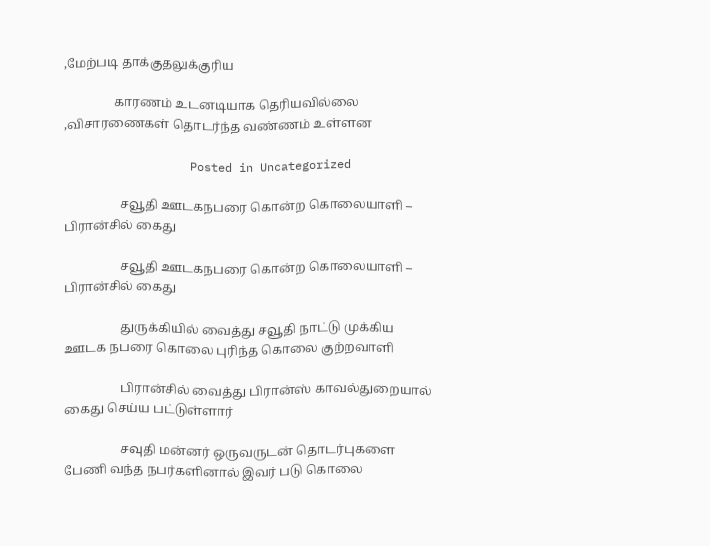,மேற்படி தாக்குதலுக்குரிய

                காரணம் உடனடியாக தெரியவில்லை ,விசாரணைகள் தொடர்ந்த வண்ணம் உள்ளன

                  Posted in Uncategorized

                  சவூதி ஊடகநபரை கொன்ற கொலையாளி – பிரான்சில் கைது

                  சவூதி ஊடகநபரை கொன்ற கொலையாளி – பிரான்சில் கைது

                  துருக்கியில் வைத்து சவூதி நாட்டு முக்கிய ஊடக நபரை கொலை புரிந்த கொலை குற்றவாளி

                  பிரான்சில் வைத்து பிரான்ஸ் காவல்துறையால் கைது செய்ய பட்டுள்ளார்

                  சவுதி மன்னர் ஒருவருடன் தொடர்புகளை பேணி வந்த நபர்களினால் இவர் படு கொலை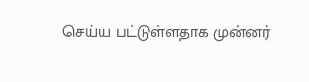செய்ய பட்டுள்ளதாக முன்னர்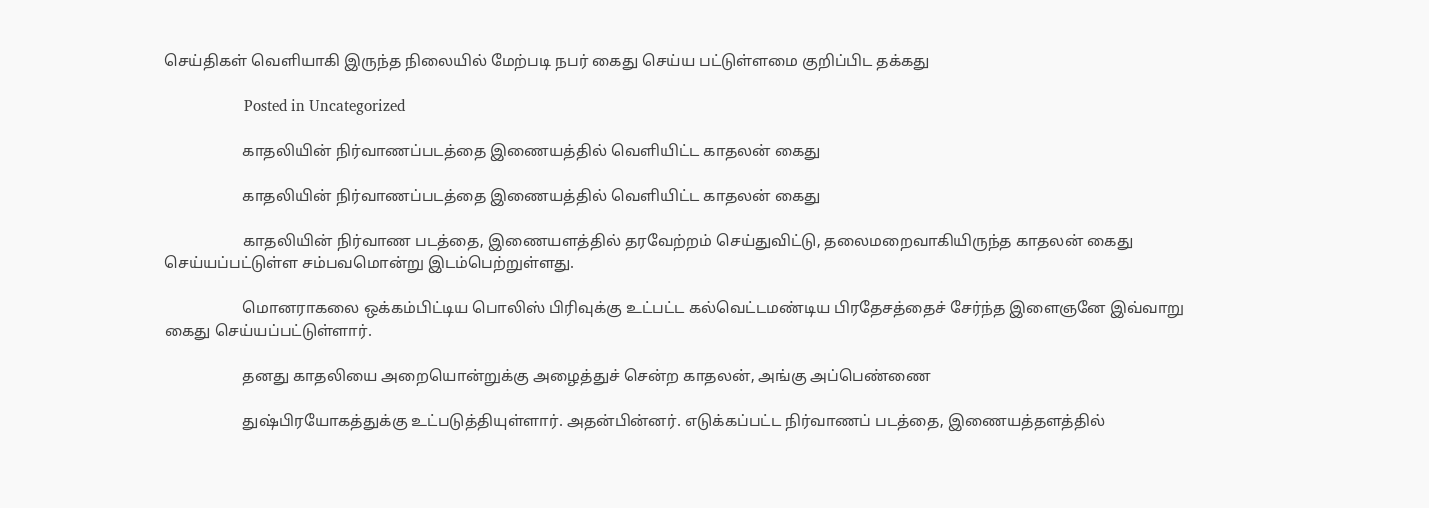செய்திகள் வெளியாகி இருந்த நிலையில் மேற்படி நபர் கைது செய்ய பட்டுள்ளமை குறிப்பிட தக்கது

                    Posted in Uncategorized

                    காதலியின் நிர்வாணப்படத்தை இணையத்தில் வெளியிட்ட காதலன் கைது

                    காதலியின் நிர்வாணப்படத்தை இணையத்தில் வெளியிட்ட காதலன் கைது

                    காதலியின் நிர்வாண படத்தை, இணையளத்தில் தரவேற்றம் செய்துவிட்டு, தலைமறைவாகியிருந்த காதலன் கைது செய்யப்பட்டுள்ள சம்பவமொன்று இடம்பெற்றுள்ளது.

                    மொனராகலை ஒக்கம்பிட்டிய பொலிஸ் பிரிவுக்கு உட்பட்ட கல்வெட்டமண்டிய பிரதேசத்தைச் சேர்ந்த இளைஞனே இவ்வாறு கைது செய்யப்பட்டுள்ளார்.

                    தனது காதலியை அறையொன்றுக்கு அழைத்துச் சென்ற காதலன், அங்கு அப்பெண்ணை

                    துஷ்பிரயோகத்துக்கு உட்படுத்தியுள்ளார். அதன்பின்னர். எடுக்கப்பட்ட நிர்வாணப் படத்தை, இணையத்தளத்தில்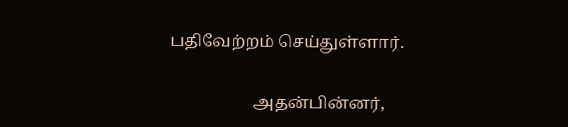பதிவேற்றம் செய்துள்ளார்.

                    அதன்பின்னர்,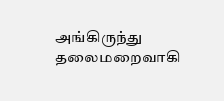அங்கிருந்து தலைமறைவாகி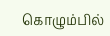கொழும்பில்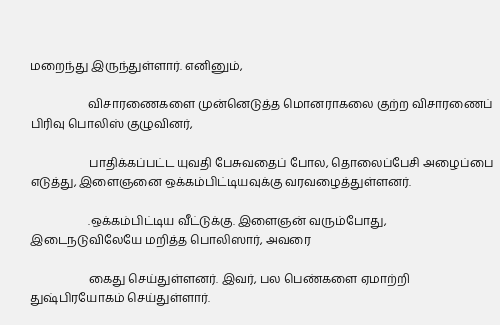மறைந்து இருந்துள்ளார். எனினும்,

                    விசாரணைகளை முன்னெடுத்த மொனராகலை குற்ற விசாரணைப் பிரிவு பொலிஸ் குழுவினர்,

                    பாதிக்கப்பட்ட யுவதி பேசுவதைப் போல, தொலைப்பேசி அழைப்பை எடுத்து, இளைஞனை ஒக்கம்பிட்டியவுக்கு வரவழைத்துள்ளனர்.

                    .ஒக்கம்பிட்டிய வீட்டுக்கு. இளைஞன் வரும்போது, இடைநடுவிலேயே மறித்த பொலிஸார், அவரை

                    கைது செய்துள்ளனர். இவர், பல பெண்களை ஏமாற்றி துஷ்பிரயோகம் செய்துள்ளார்.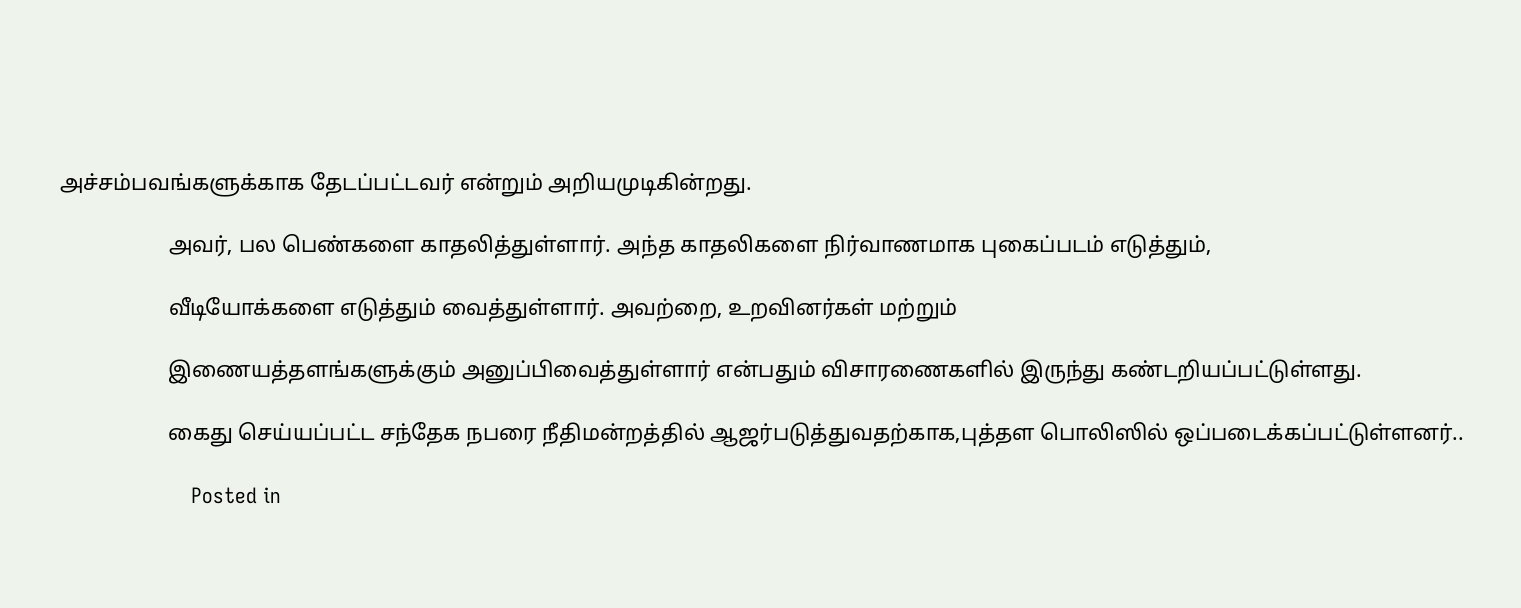அச்சம்பவங்களுக்காக தேடப்பட்டவர் என்றும் அறியமுடிகின்றது.

                    அவர், பல பெண்களை காதலித்துள்ளார். அந்த காதலிகளை நிர்வாணமாக புகைப்படம் எடுத்தும்,

                    வீடியோக்களை எடுத்தும் வைத்துள்ளார். அவற்றை, உறவினர்கள் மற்றும்

                    இணையத்தளங்களுக்கும் அனுப்பிவைத்துள்ளார் என்பதும் விசாரணைகளில் இருந்து கண்டறியப்பட்டுள்ளது.

                    கைது செய்யப்பட்ட சந்தேக நபரை நீதிமன்றத்தில் ஆஜர்படுத்துவதற்காக,புத்தள பொலிஸில் ஒப்படைக்கப்பட்டுள்ளனர்..

                      Posted in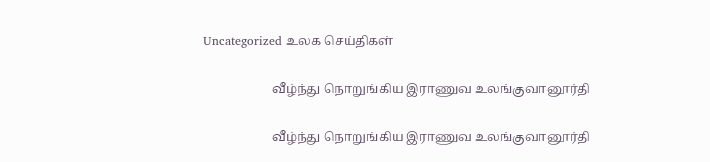Uncategorized உலக செய்திகள்

                      வீழ்ந்து நொறுங்கிய இராணுவ உலங்குவானூர்தி

                      வீழ்ந்து நொறுங்கிய இராணுவ உலங்குவானூர்தி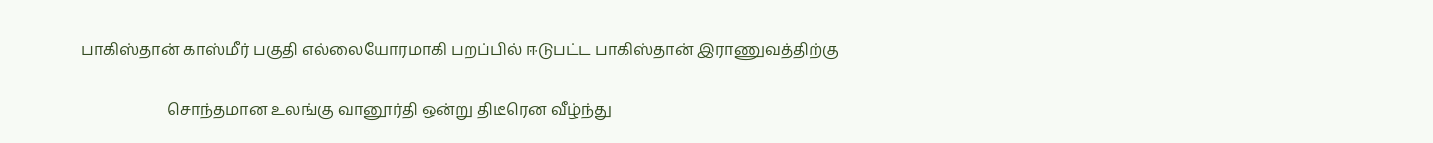பாகிஸ்தான் காஸ்மீர் பகுதி எல்லையோரமாகி பறப்பில் ஈடுபட்ட பாகிஸ்தான் இராணுவத்திற்கு

                      சொந்தமான உலங்கு வானூர்தி ஒன்று திடீரென வீழ்ந்து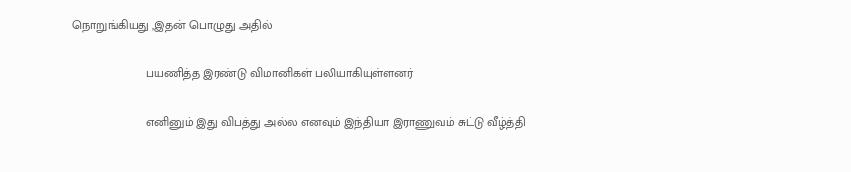நொறுங்கியது ,இதன் பொழுது அதில்

                      பயணித்த இரண்டு விமானிகள் பலியாகியுள்ளனர்

                      எனினும் இது விபத்து அல்ல எனவும் இந்தியா இராணுவம் சுட்டு வீழ்த்தி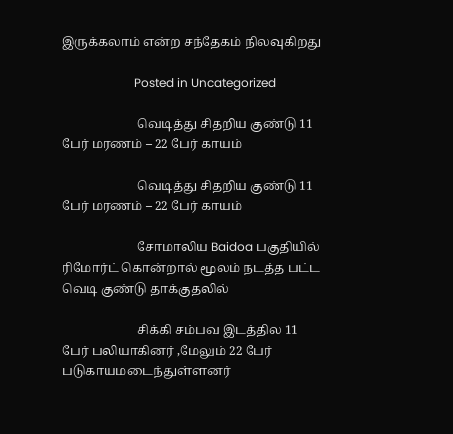இருக்கலாம் என்ற சந்தேகம் நிலவுகிறது

                        Posted in Uncategorized

                        வெடித்து சிதறிய குண்டு 11 பேர் மரணம் – 22 பேர் காயம்

                        வெடித்து சிதறிய குண்டு 11 பேர் மரணம் – 22 பேர் காயம்

                        சோமாலிய Baidoa பகுதியில் ரிமோர்ட் கொன்றால் மூலம் நடத்த பட்ட வெடி குண்டு தாக்குதலில்

                        சிக்கி சம்பவ இடத்தில 11 பேர் பலியாகினர் ,மேலும் 22 பேர் படுகாயமடைந்துள்ளனர்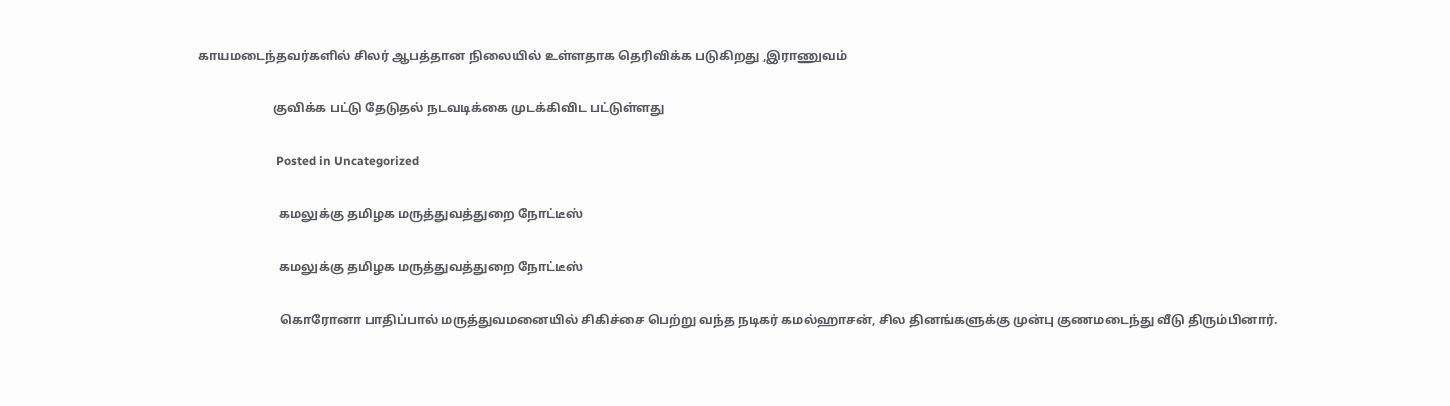காயமடைந்தவர்களில் சிலர் ஆபத்தான நிலையில் உள்ளதாக தெரிவிக்க படுகிறது ,இராணுவம்

                        குவிக்க பட்டு தேடுதல் நடவடிக்கை முடக்கிவிட பட்டுள்ளது

                          Posted in Uncategorized

                          கமலுக்கு தமிழக மருத்துவத்துறை நோட்டீஸ்

                          கமலுக்கு தமிழக மருத்துவத்துறை நோட்டீஸ்

                          கொரோனா பாதிப்பால் மருத்துவமனையில் சிகிச்சை பெற்று வந்த நடிகர் கமல்ஹாசன், சில தினங்களுக்கு முன்பு குணமடைந்து வீடு திரும்பினார்.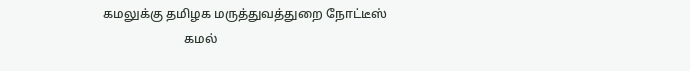கமலுக்கு தமிழக மருத்துவத்துறை நோட்டீஸ்
                          கமல்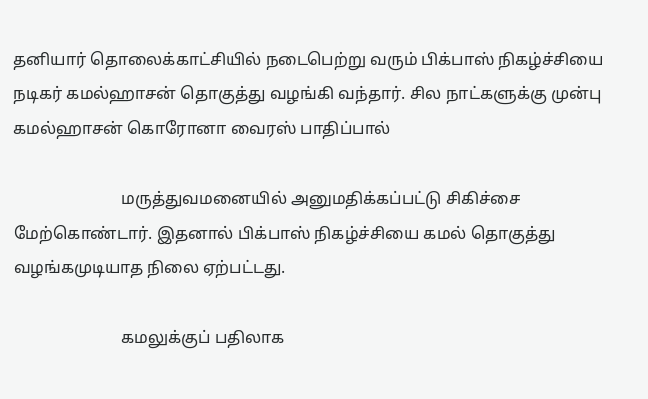தனியார் தொலைக்காட்சியில் நடைபெற்று வரும் பிக்பாஸ் நிகழ்ச்சியை நடிகர் கமல்ஹாசன் தொகுத்து வழங்கி வந்தார். சில நாட்களுக்கு முன்பு கமல்ஹாசன் கொரோனா வைரஸ் பாதிப்பால்

                          மருத்துவமனையில் அனுமதிக்கப்பட்டு சிகிச்சை மேற்கொண்டார். இதனால் பிக்பாஸ் நிகழ்ச்சியை கமல் தொகுத்து வழங்கமுடியாத நிலை ஏற்பட்டது.

                          கமலுக்குப் பதிலாக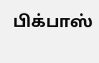பிக்பாஸ்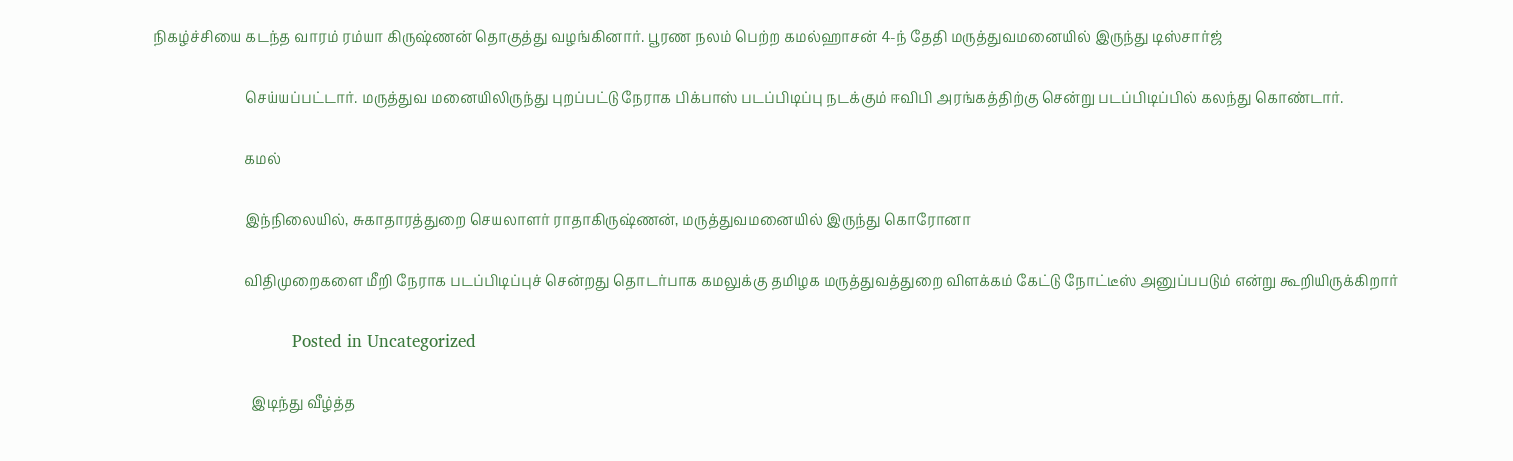நிகழ்ச்சியை கடந்த வாரம் ரம்யா கிருஷ்ணன் தொகுத்து வழங்கினார். பூரண நலம் பெற்ற கமல்ஹாசன் 4-ந் தேதி மருத்துவமனையில் இருந்து டிஸ்சார்ஜ்

                          செய்யப்பட்டார். மருத்துவ மனையிலிருந்து புறப்பட்டு நேராக பிக்பாஸ் படப்பிடிப்பு நடக்கும் ஈவிபி அரங்கத்திற்கு சென்று படப்பிடிப்பில் கலந்து கொண்டார்.

                          கமல்

                          இந்நிலையில், சுகாதாரத்துறை செயலாளர் ராதாகிருஷ்ணன், மருத்துவமனையில் இருந்து கொரோனா

                          விதிமுறைகளை மீறி நேராக படப்பிடிப்புச் சென்றது தொடர்பாக கமலுக்கு தமிழக மருத்துவத்துறை விளக்கம் கேட்டு நோட்டீஸ் அனுப்பபடும் என்று கூறியிருக்கிறார்

                            Posted in Uncategorized

                            இடிந்து வீழ்த்த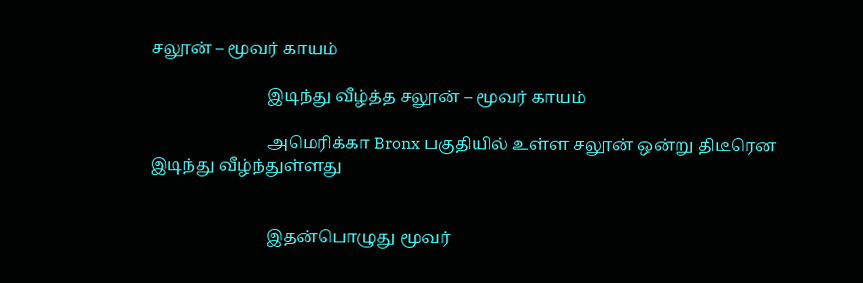சலூன் – மூவர் காயம்

                            இடிந்து வீழ்த்த சலூன் – மூவர் காயம்

                            அமெரிக்கா Bronx பகுதியில் உள்ள சலூன் ஒன்று திடீரென இடிந்து வீழ்ந்துள்ளது


                            இதன்பொழுது மூவர்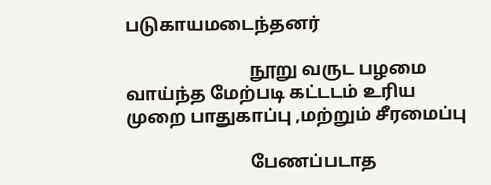படுகாயமடைந்தனர்

                            நூறு வருட பழமை வாய்ந்த மேற்படி கட்டடம் உரிய முறை பாதுகாப்பு ,மற்றும் சீரமைப்பு

                            பேணப்படாத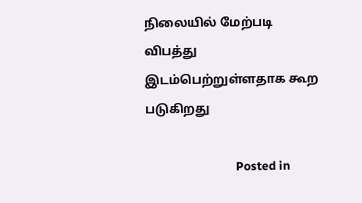நிலையில் மேற்படி விபத்து இடம்பெற்றுள்ளதாக கூற படுகிறது

                              Posted in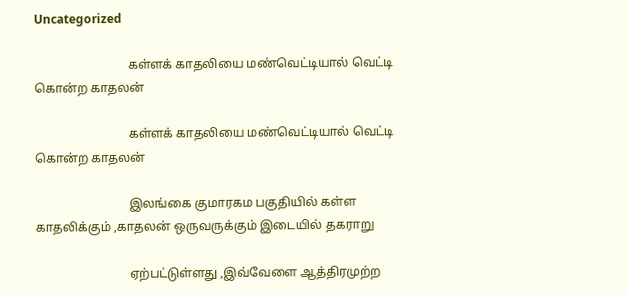Uncategorized

                              கள்ளக் காதலியை மண்வெட்டியால் வெட்டி கொன்ற காதலன்

                              கள்ளக் காதலியை மண்வெட்டியால் வெட்டி கொன்ற காதலன்

                              இலங்கை குமாரகம பகுதியில் கள்ள காதலிக்கும் ,காதலன் ஒருவருக்கும் இடையில் தகராறு

                              ஏற்பட்டுள்ளது ,இவ்வேளை ஆத்திரமுற்ற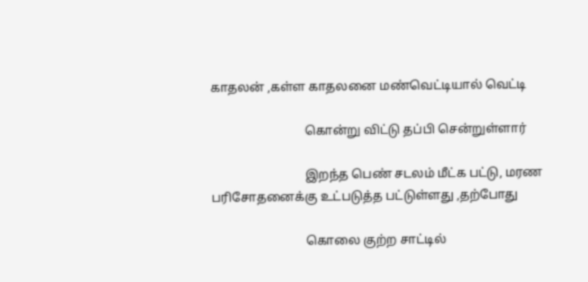காதலன் ,கள்ள காதலனை மண்வெட்டியால் வெட்டி

                              கொன்று விட்டு தப்பி சென்றுள்ளார்

                              இறந்த பெண் சடலம் மீட்க பட்டு, மரண பரிசோதனைக்கு உட்படுத்த பட்டுள்ளது ,தற்போது

                              கொலை குற்ற சாட்டில்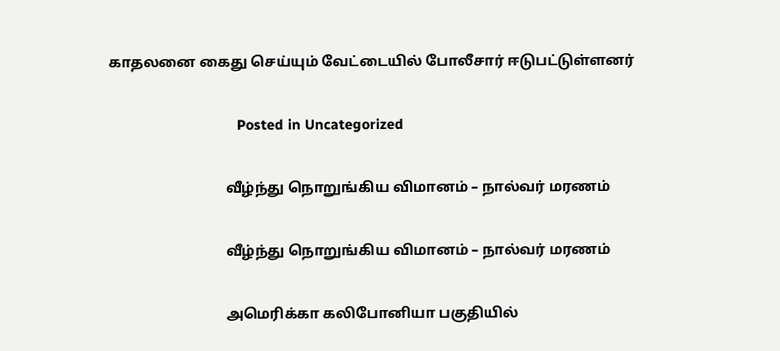காதலனை கைது செய்யும் வேட்டையில் போலீசார் ஈடுபட்டுள்ளனர்

                                Posted in Uncategorized

                                வீழ்ந்து நொறுங்கிய விமானம் – நால்வர் மரணம்

                                வீழ்ந்து நொறுங்கிய விமானம் – நால்வர் மரணம்

                                அமெரிக்கா கலிபோனியா பகுதியில்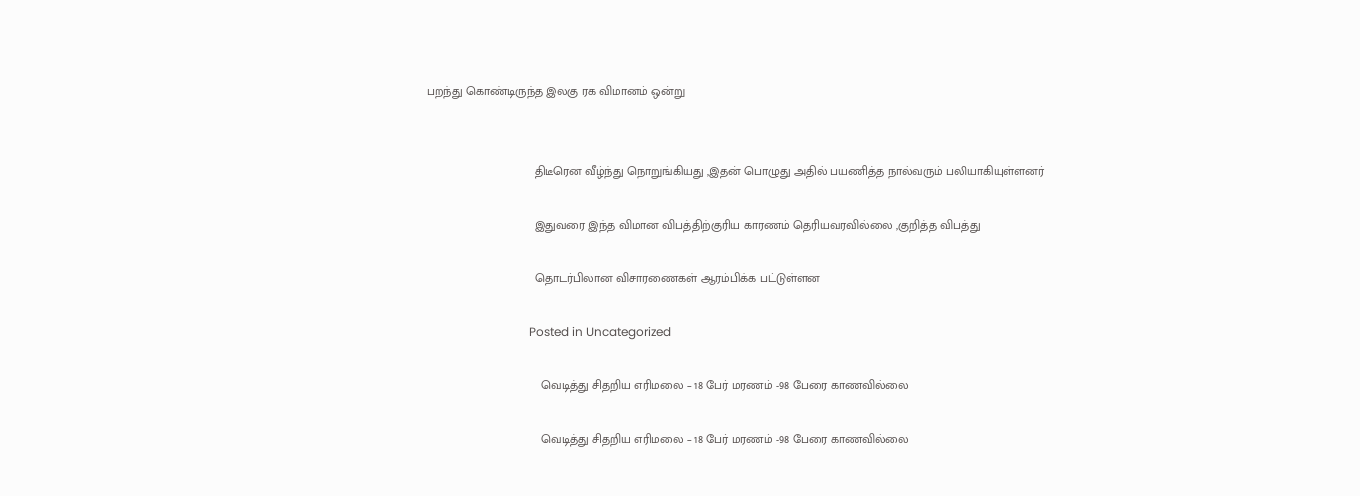பறந்து கொண்டிருந்த இலகு ரக விமானம் ஒன்று


                                திடீரென வீழ்ந்து நொறுங்கியது ,இதன் பொழுது அதில் பயணித்த நால்வரும் பலியாகியுள்ளனர்

                                இதுவரை இந்த விமான விபத்திற்குரிய காரணம் தெரியவரவில்லை ,குறித்த விபத்து

                                தொடர்பிலான விசாரணைகள் ஆரம்பிக்க பட்டுள்ளன

                                  Posted in Uncategorized

                                  வெடித்து சிதறிய எரிமலை – 18 பேர் மரணம் -98 பேரை காணவில்லை

                                  வெடித்து சிதறிய எரிமலை – 18 பேர் மரணம் -98 பேரை காணவில்லை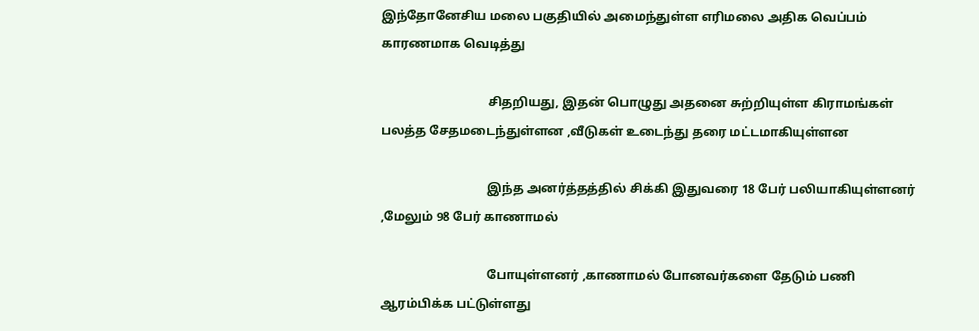இந்தோனேசிய மலை பகுதியில் அமைந்துள்ள எரிமலை அதிக வெப்பம் காரணமாக வெடித்து

                                  சிதறியது, இதன் பொழுது அதனை சுற்றியுள்ள கிராமங்கள் பலத்த சேதமடைந்துள்ளன ,வீடுகள் உடைந்து தரை மட்டமாகியுள்ளன

                                  இந்த அனர்த்தத்தில் சிக்கி இதுவரை 18 பேர் பலியாகியுள்ளனர் ,மேலும் 98 பேர் காணாமல்

                                  போயுள்ளனர் ,காணாமல் போனவர்களை தேடும் பணி ஆரம்பிக்க பட்டுள்ளது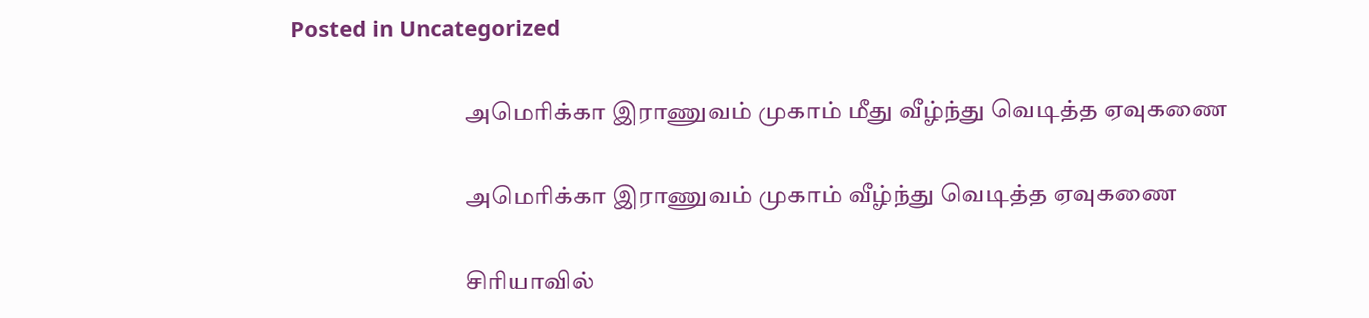Posted in Uncategorized

                                    அமெரிக்கா இராணுவம் முகாம் மீது வீழ்ந்து வெடித்த ஏவுகணை

                                    அமெரிக்கா இராணுவம் முகாம் வீழ்ந்து வெடித்த ஏவுகணை

                                    சிரியாவில்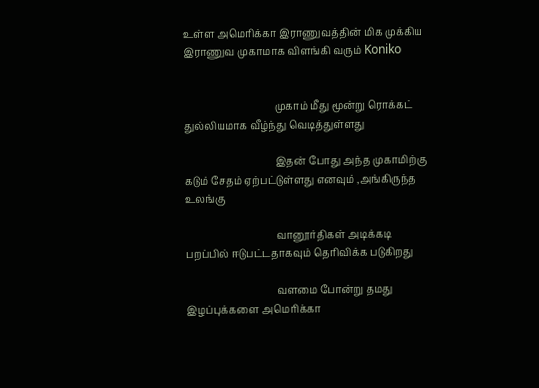உள்ள அமெரிக்கா இராணுவத்தின் மிக முக்கிய இராணுவ முகாமாக விளங்கி வரும் Koniko


                                    முகாம் மீது மூன்று ரொக்கட் துல்லியமாக வீழ்ந்து வெடித்துள்ளது

                                    இதன் போது அந்த முகாமிற்கு கடும் சேதம் ஏற்பட்டுள்ளது எனவும் ,அங்கிருந்த உலங்கு

                                    வானூர்திகள் அடிக்கடி பறப்பில் ஈடுபட்டதாகவும் தெரிவிக்க படுகிறது

                                    வளமை போன்று தமது இழப்புக்களை அமெரிக்கா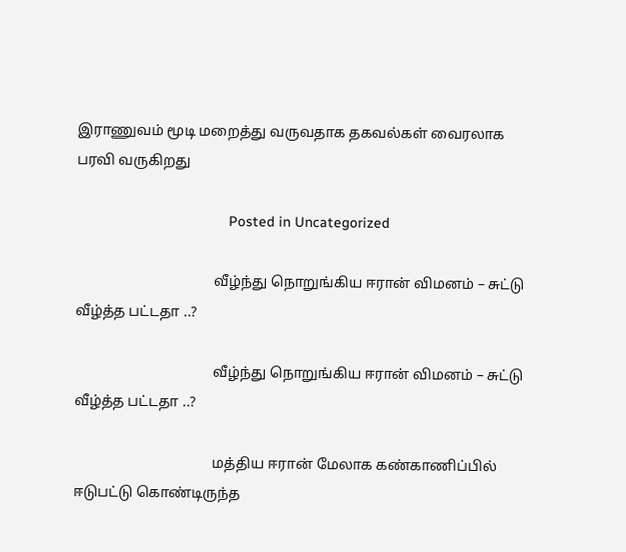இராணுவம் மூடி மறைத்து வருவதாக தகவல்கள் வைரலாக பரவி வருகிறது

                                      Posted in Uncategorized

                                      வீழ்ந்து நொறுங்கிய ஈரான் விமனம் – சுட்டு வீழ்த்த பட்டதா ..?

                                      வீழ்ந்து நொறுங்கிய ஈரான் விமனம் – சுட்டு வீழ்த்த பட்டதா ..?

                                      மத்திய ஈரான் மேலாக கண்காணிப்பில் ஈடுபட்டு கொண்டிருந்த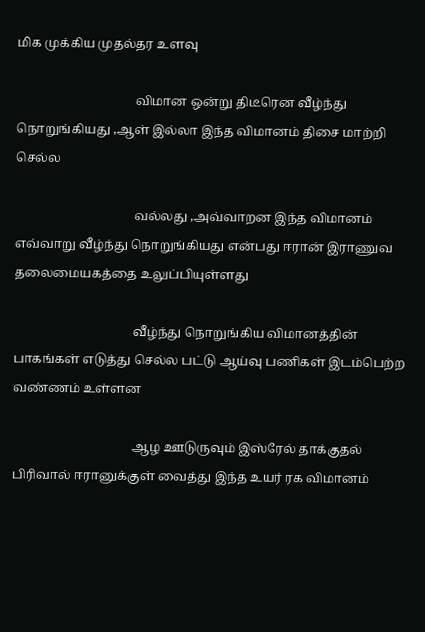மிக முக்கிய முதல்தர உளவு

                                      விமான ஒன்று திடீரென வீழ்ந்து நொறுங்கியது ,ஆள் இல்லா இந்த விமானம் திசை மாற்றி செல்ல

                                      வல்லது ,அவ்வாறன இந்த விமானம் எவ்வாறு வீழ்ந்து நொறுங்கியது என்பது ஈரான் இராணுவ தலைமையகத்தை உலுப்பியுள்ளது

                                      வீழ்ந்து நொறுங்கிய விமானத்தின் பாகங்கள் எடுத்து செல்ல பட்டு ஆய்வு பணிகள் இடம்பெற்ற வண்ணம் உள்ளன

                                      ஆழ ஊடுருவும் இஸ்ரேல் தாக்குதல் பிரிவால் ஈரானுக்குள் வைத்து இந்த உயர் ரக விமானம்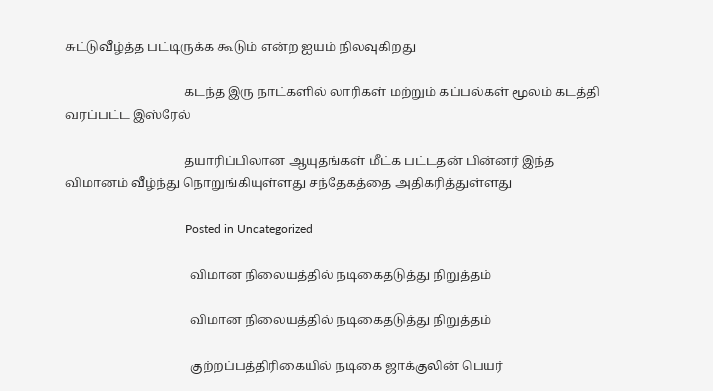சுட்டுவீழ்த்த பட்டிருக்க கூடும் என்ற ஐயம் நிலவுகிறது

                                      கடந்த இரு நாட்களில் லாரிகள் மற்றும் கப்பல்கள் மூலம் கடத்தி வரப்பட்ட இஸ்ரேல்

                                      தயாரிப்பிலான ஆயுதங்கள் மீட்க பட்டதன் பின்னர் இந்த விமானம் வீழ்ந்து நொறுங்கியுள்ளது சந்தேகத்தை அதிகரித்துள்ளது

                                        Posted in Uncategorized

                                        விமான நிலையத்தில் நடிகைதடுத்து நிறுத்தம்

                                        விமான நிலையத்தில் நடிகைதடுத்து நிறுத்தம்

                                        குற்றப்பத்திரிகையில் நடிகை ஜாக்குலின் பெயர்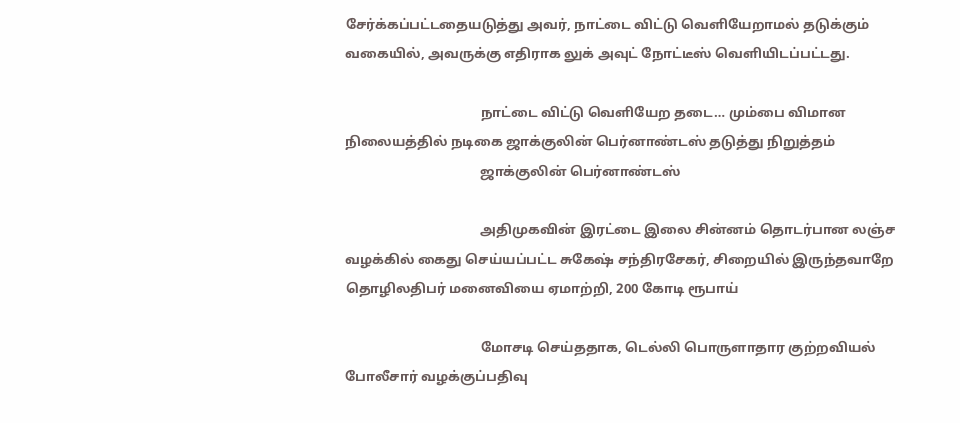சேர்க்கப்பட்டதையடுத்து அவர், நாட்டை விட்டு வெளியேறாமல் தடுக்கும் வகையில், அவருக்கு எதிராக லுக் அவுட் நோட்டீஸ் வெளியிடப்பட்டது.

                                        நாட்டை விட்டு வெளியேற தடை… மும்பை விமான நிலையத்தில் நடிகை ஜாக்குலின் பெர்னாண்டஸ் தடுத்து நிறுத்தம்
                                        ஜாக்குலின் பெர்னாண்டஸ்

                                        அதிமுகவின் இரட்டை இலை சின்னம் தொடர்பான லஞ்ச வழக்கில் கைது செய்யப்பட்ட சுகேஷ் சந்திரசேகர், சிறையில் இருந்தவாறே தொழிலதிபர் மனைவியை ஏமாற்றி, 200 கோடி ரூபாய்

                                        மோசடி செய்ததாக, டெல்லி பொருளாதார குற்றவியல் போலீசார் வழக்குப்பதிவு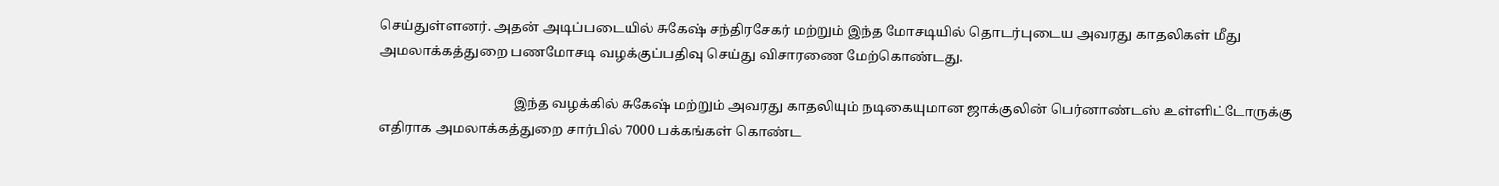செய்துள்ளனர். அதன் அடிப்படையில் சுகேஷ் சந்திரசேகர் மற்றும் இந்த மோசடியில் தொடர்புடைய அவரது காதலிகள் மீது அமலாக்கத்துறை பணமோசடி வழக்குப்பதிவு செய்து விசாரணை மேற்கொண்டது.

                                        இந்த வழக்கில் சுகேஷ் மற்றும் அவரது காதலியும் நடிகையுமான ஜாக்குலின் பெர்னாண்டஸ் உள்ளிட்டோருக்கு எதிராக அமலாக்கத்துறை சார்பில் 7000 பக்கங்கள் கொண்ட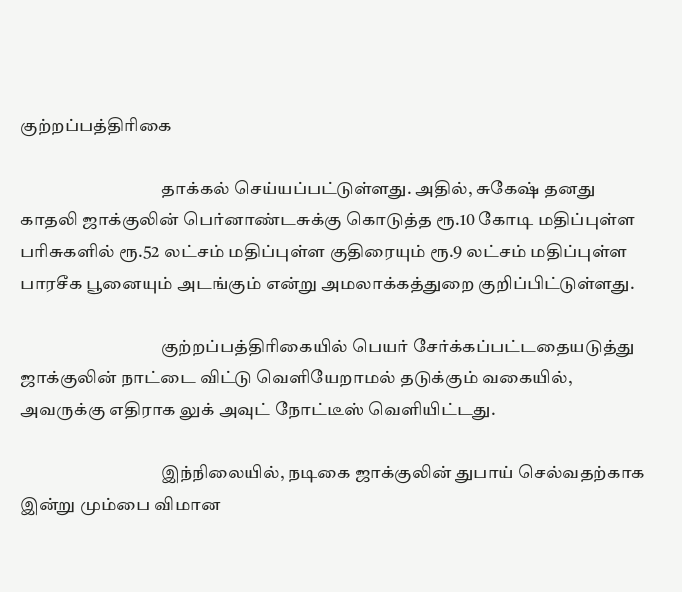குற்றப்பத்திரிகை

                                        தாக்கல் செய்யப்பட்டுள்ளது. அதில், சுகேஷ் தனது காதலி ஜாக்குலின் பெர்னாண்டசுக்கு கொடுத்த ரூ.10 கோடி மதிப்புள்ள பரிசுகளில் ரூ.52 லட்சம் மதிப்புள்ள குதிரையும் ரூ.9 லட்சம் மதிப்புள்ள பாரசீக பூனையும் அடங்கும் என்று அமலாக்கத்துறை குறிப்பிட்டுள்ளது.

                                        குற்றப்பத்திரிகையில் பெயர் சேர்க்கப்பட்டதையடுத்து ஜாக்குலின் நாட்டை விட்டு வெளியேறாமல் தடுக்கும் வகையில், அவருக்கு எதிராக லுக் அவுட் நோட்டீஸ் வெளியிட்டது.

                                        இந்நிலையில், நடிகை ஜாக்குலின் துபாய் செல்வதற்காக இன்று மும்பை விமான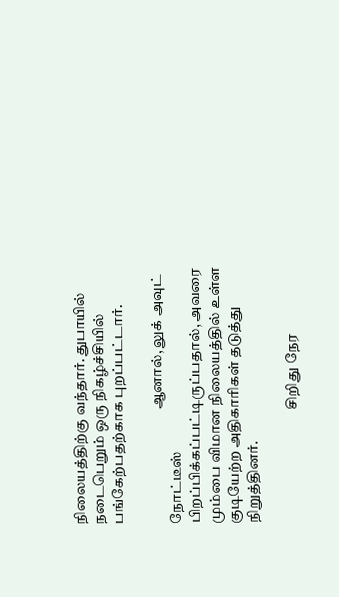நிலையத்திற்கு வந்தார். துபாயில் நடைபெறும் ஒரு நிகழ்ச்சியில் பங்கேற்பதற்காக புறப்பட்டார்.

                                        ஆனால், லுக் அவுட் நோட்டீஸ் பிறப்பிக்கப்பட்டிருப்பதால், அவரை மும்பை விமான நிலையத்தில் உள்ள குடியேற்ற அதிகாரிகள் தடுத்து நிறுத்தினர்.

                                        சிறிது நேர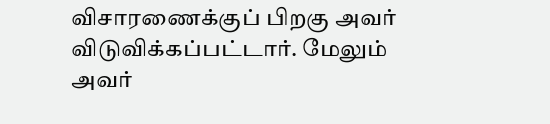விசாரணைக்குப் பிறகு அவர் விடுவிக்கப்பட்டார். மேலும் அவர்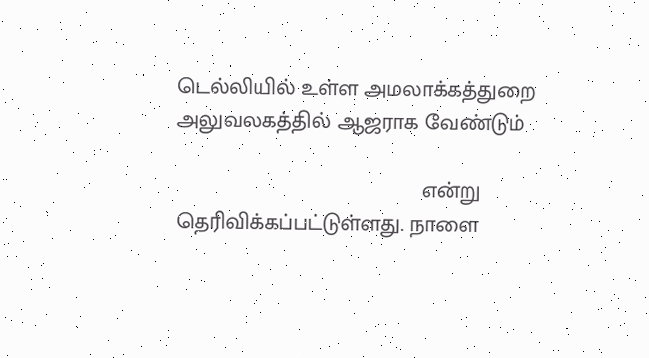டெல்லியில் உள்ள அமலாக்கத்துறை அலுவலகத்தில் ஆஜராக வேண்டும்

                                        என்று தெரிவிக்கப்பட்டுள்ளது. நாளை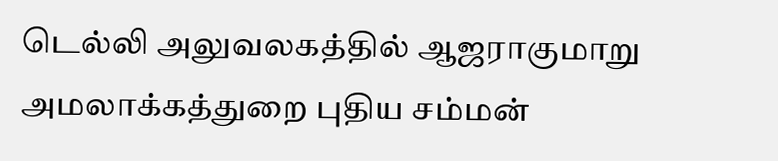டெல்லி அலுவலகத்தில் ஆஜராகுமாறு அமலாக்கத்துறை புதிய சம்மன்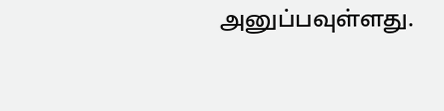அனுப்பவுள்ளது.